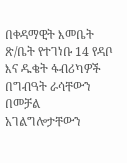በቀዳማዊት እመቤት ጽ/ቤት የተገነቡ 14 የዳቦ እና ዱቄት ፋብሪካዎች በግብዓት ራሳቸውን በመቻል አገልግሎታቸውን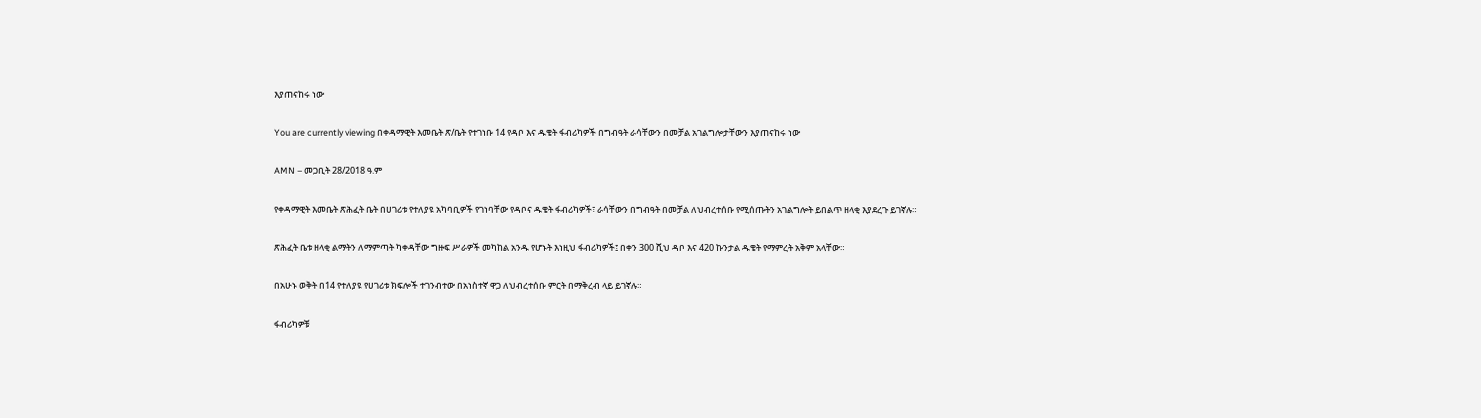እያጠናከሩ ነው

You are currently viewing በቀዳማዊት እመቤት ጽ/ቤት የተገነቡ 14 የዳቦ እና ዱቄት ፋብሪካዎች በግብዓት ራሳቸውን በመቻል አገልግሎታቸውን እያጠናከሩ ነው

AMN – መጋቢት 28/2018 ዓ.ም

የቀዳማዊት እመቤት ጽሕፈት ቤት በሀገሪቱ የተለያዩ አካባቢዎች የገነባቸው የዳቦና ዱቄት ፋብሪካዎች፣ ራሳቸውን በግብዓት በመቻል ለህብረተሰቡ የሚሰጡትን አገልግሎት ይበልጥ ዘላቂ እያደረጉ ይገኛሉ።

ጽሕፈት ቤቱ ዘላቂ ልማትን ለማምጣት ካቀዳቸው ግዙፍ ሥራዎች መካከል አንዱ የሆኑት እነዚህ ፋብሪካዎች፤ በቀን 300 ሺህ ዳቦ እና 420 ኩንታል ዱቄት የማምረት አቅም አላቸው።

በአሁኑ ወቅት በ14 የተለያዩ የሀገሪቱ ክፍሎች ተገንብተው በአነስተኛ ዋጋ ለህብረተሰቡ ምርት በማቅረብ ላይ ይገኛሉ።

ፋብሪካዎቹ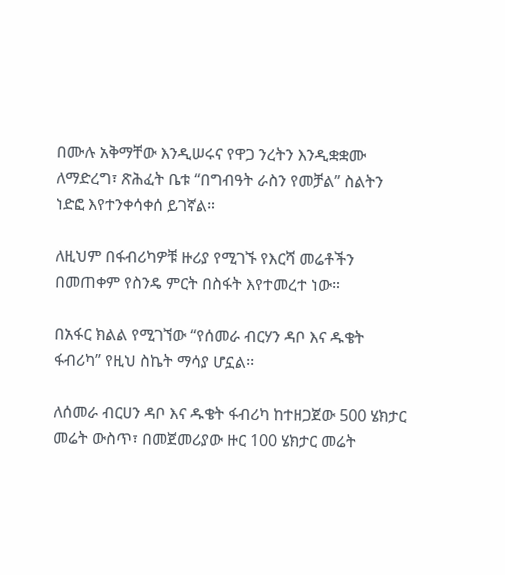በሙሉ አቅማቸው እንዲሠሩና የዋጋ ንረትን እንዲቋቋሙ ለማድረግ፣ ጽሕፈት ቤቱ “በግብዓት ራስን የመቻል” ስልትን ነድፎ እየተንቀሳቀሰ ይገኛል።

ለዚህም በፋብሪካዎቹ ዙሪያ የሚገኙ የእርሻ መሬቶችን በመጠቀም የስንዴ ምርት በስፋት እየተመረተ ነው።

በአፋር ክልል የሚገኘው “የሰመራ ብርሃን ዳቦ እና ዱቄት ፋብሪካ” የዚህ ስኬት ማሳያ ሆኗል፡፡

ለሰመራ ብርሀን ዳቦ እና ዱቄት ፋብሪካ ከተዘጋጀው 500 ሄክታር መሬት ውስጥ፣ በመጀመሪያው ዙር 100 ሄክታር መሬት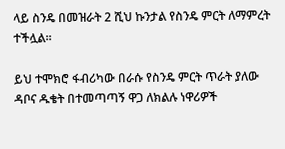ላይ ስንዴ በመዝራት 2 ሺህ ኩንታል የስንዴ ምርት ለማምረት ተችሏል፡፡

ይህ ተሞክሮ ፋብሪካው በራሱ የስንዴ ምርት ጥራት ያለው ዳቦና ዱቄት በተመጣጣኝ ዋጋ ለክልሉ ነዋሪዎች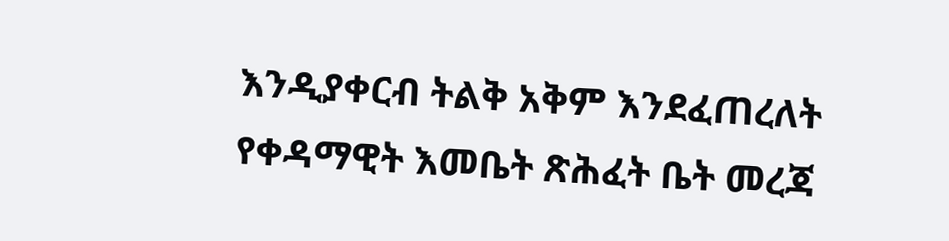እንዲያቀርብ ትልቅ አቅም እንደፈጠረለት የቀዳማዊት እመቤት ጽሕፈት ቤት መረጃ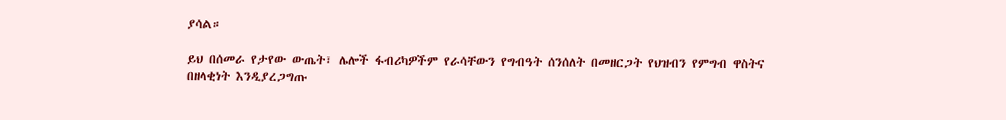ያሳል።

ይህ በሰመራ የታየው ውጤት፣ ሌሎች ፋብሪካዎችም የራሳቸውን የግብዓት ሰንሰለት በመዘርጋት የህዝብን የምግብ ዋስትና በዘላቂነት እንዲያረጋግጡ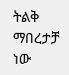ትልቅ ማበረታቻ ነው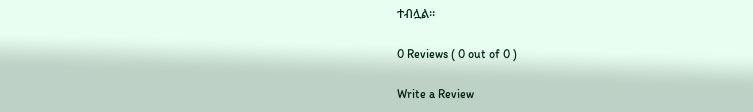ተብሏል።

0 Reviews ( 0 out of 0 )

Write a Review